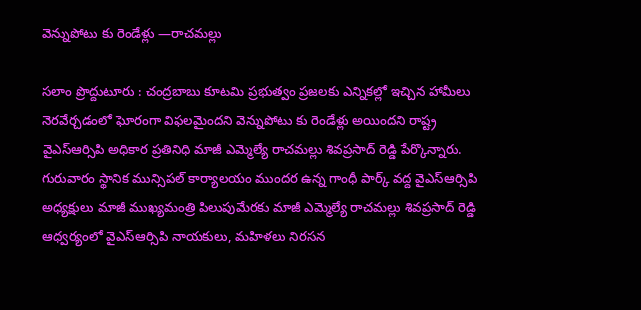వెన్నుపోటు కు రెండేళ్లు —రాచమల్లు

సలాం ప్రొద్దుటూరు : చంద్రబాబు కూటమి ప్రభుత్వం ప్రజలకు ఎన్నికల్లో ఇచ్చిన హామీలు నెరవేర్చడంలో ఘోరంగా విఫలమైందని వెన్నుపోటు కు రెండేళ్లు అయిందని రాష్ట్ర వైఎస్ఆర్సిపి అధికార ప్రతినిధి మాజీ ఎమ్మెల్యే రాచమల్లు శివప్రసాద్ రెడ్డి పేర్కొన్నారు. గురువారం స్థానిక మున్సిపల్ కార్యాలయం ముందర ఉన్న గాంధీ పార్క్ వద్ద వైఎస్ఆర్సిపి అధ్యక్షులు మాజీ ముఖ్యమంత్రి పిలుపుమేరకు మాజీ ఎమ్మెల్యే రాచమల్లు శివప్రసాద్ రెడ్డి ఆధ్వర్యంలో వైఎస్ఆర్సిపి నాయకులు, మహిళలు నిరసన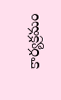కార్యక్రమం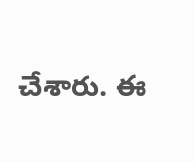చేశారు. ఈ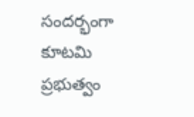సందర్భంగా కూటమి ప్రభుత్వం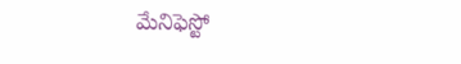మేనిఫెస్టో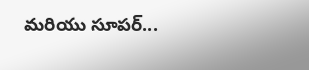మరియు సూపర్...